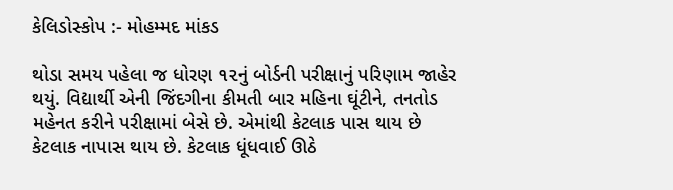કેલિડોસ્કોપ :- મોહમ્મદ માંકડ

થોડા સમય પહેલા જ ધોરણ ૧૨નું બોર્ડની પરીક્ષાનું પરિણામ જાહેર થયું. વિદ્યાર્થી એની જિંદગીના કીમતી બાર મહિના ઘૂંટીને, તનતોડ મહેનત કરીને પરીક્ષામાં બેસે છે. એમાંથી કેટલાક પાસ થાય છે કેટલાક નાપાસ થાય છે. કેટલાક ધૂંધવાઈ ઊઠે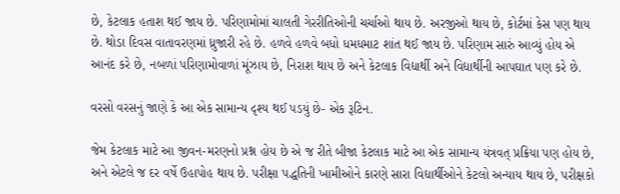છે, કેટલાક હતાશ થઈ જાય છે. પરિણામોમાં ચાલતી ગેરરીતિઓની ચર્ચાઓ થાય છે. અરજીઓ થાય છે, કોર્ટમાં કેસ પણ થાય છે. થોડા દિવસ વાતાવરણમાં ધ્રુજારી રહે છે. હળવે હળવે બધો ધમધમાટ શાંત થઈ જાય છે. પરિણામ સારું આવ્યું હોય એ આનંદ કરે છે, નબળાં પરિણામોવાળાં મૂંઝાય છે, નિરાશ થાય છે અને કેટલાક વિદ્યાર્થી અને વિદ્યાર્થીની આપઘાત પણ કરે છે.

વરસો વરસનું જાણે કે આ એક સામાન્ય દૃશ્ય થઈ પડયું છે- એક રૂટિન.

જેમ કેટલાક માટે આ જીવન-મરણનો પ્રશ્ન હોય છે એ જ રીતે બીજા કેટલાક માટે આ એક સામાન્ય યંત્રવત્ પ્રક્રિયા પણ હોય છે, અને એટલે જ દર વર્ષે ઉહાપોહ થાય છે. પરીક્ષા પદ્ધતિની ખામીઓને કારણે સારા વિદ્યાર્થીઓને કેટલો અન્યાય થાય છે, પરીક્ષકો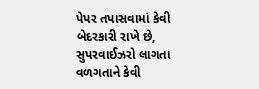પેપર તપાસવામાં કેવી બેદરકારી રાખે છે, સુપરવાઈઝરો લાગતા વળગતાને કેવી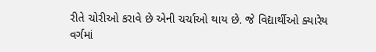રીતે ચોરીઓ કરાવે છે એની ચર્ચાઓ થાય છે. જે વિદ્યાર્થીઓ ક્યારેય વર્ગમાં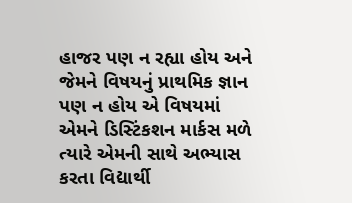હાજર પણ ન રહ્યા હોય અને જેમને વિષયનું પ્રાથમિક જ્ઞાન પણ ન હોય એ વિષયમાં એમને ડિસ્ટિંકશન માર્કસ મળે ત્યારે એમની સાથે અભ્યાસ કરતા વિદ્યાર્થી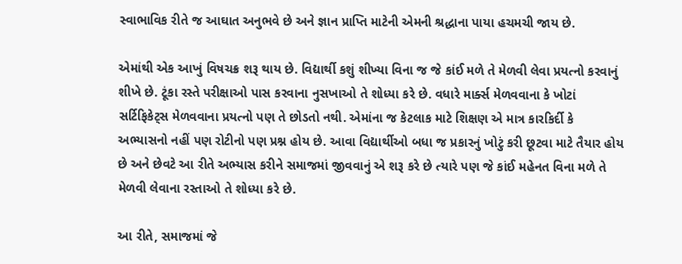સ્વાભાવિક રીતે જ આઘાત અનુભવે છે અને જ્ઞાન પ્રાપ્તિ માટેની એમની શ્રદ્ધાના પાયા હચમચી જાય છે.

એમાંથી એક આખું વિષચક્ર શરૂ થાય છે. વિદ્યાર્થી કશું શીખ્યા વિના જ જે કાંઈ મળે તે મેળવી લેવા પ્રયત્નો કરવાનું શીખે છે. ટૂંકા રસ્તે પરીક્ષાઓ પાસ કરવાના નુસખાઓ તે શોધ્યા કરે છે. વધારે માર્ક્સ મેળવવાના કે ખોટાં સર્ટિફિકેટ્સ મેળવવાના પ્રયત્નો પણ તે છોડતો નથી. એમાંના જ કેટલાક માટે શિક્ષણ એ માત્ર કારકિર્દી કે અભ્યાસનો નહીં પણ રોટીનો પણ પ્રશ્ન હોય છે. આવા વિદ્યાર્થીઓ બધા જ પ્રકારનું ખોટું કરી છૂટવા માટે તૈયાર હોય છે અને છેવટે આ રીતે અભ્યાસ કરીને સમાજમાં જીવવાનું એ શરૂ કરે છે ત્યારે પણ જે કાંઈ મહેનત વિના મળે તે મેળવી લેવાના રસ્તાઓ તે શોધ્યા કરે છે.

આ રીતે, સમાજમાં જે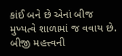કાંઈ બને છે એનાં બીજ મુખ્યત્વે શાળામાં જ વવાય છે. બીજી મહત્ત્વની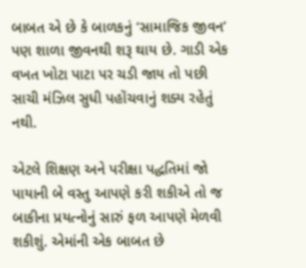બાબત એ છે કે બાળકનું ‘સામાજિક જીવન’ પણ શાળા જીવનથી શરૂ થાય છે. ગાડી એક વખત ખોટા પાટા પર ચડી જાય તો પછી સાચી મંઝિલ સુધી પહોંચવાનું શક્ય રહેતું નથી.

એટલે શિક્ષણ અને પરીક્ષા પદ્ધતિમાં જો પાયાની બે વસ્તુ આપણે કરી શકીએ તો જ બાકીના પ્રયત્નોનું સારું ફળ આપણે મેળવી શકીશું. એમાંની એક બાબત છે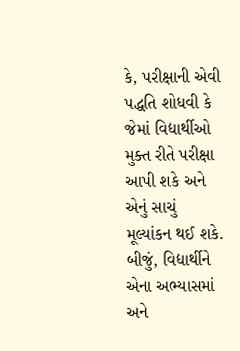કે, પરીક્ષાની એવી પદ્ધતિ શોધવી કે જેમાં વિદ્યાર્થીઓ મુક્ત રીતે પરીક્ષા આપી શકે અને એનું સાચું મૂલ્યાંકન થઈ શકે. બીજું, વિદ્યાર્થીને એના અભ્યાસમાં અને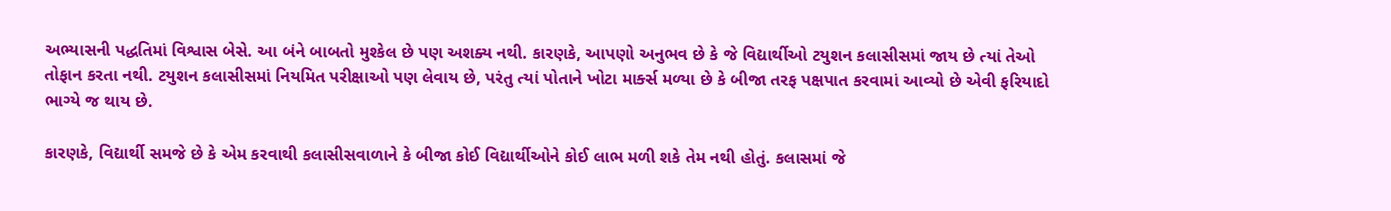અભ્યાસની પદ્ધતિમાં વિશ્વાસ બેસે. આ બંને બાબતો મુશ્કેલ છે પણ અશક્ય નથી. કારણકે, આપણો અનુભવ છે કે જે વિદ્યાર્થીઓ ટયુશન કલાસીસમાં જાય છે ત્યાં તેઓ તોફાન કરતા નથી. ટયુશન કલાસીસમાં નિયમિત પરીક્ષાઓ પણ લેવાય છે, પરંતુ ત્યાં પોતાને ખોટા માર્ક્સ મળ્યા છે કે બીજા તરફ પક્ષપાત કરવામાં આવ્યો છે એવી ફરિયાદો ભાગ્યે જ થાય છે.

કારણકે, વિદ્યાર્થી સમજે છે કે એમ કરવાથી કલાસીસવાળાને કે બીજા કોઈ વિદ્યાર્થીઓને કોઈ લાભ મળી શકે તેમ નથી હોતું. કલાસમાં જે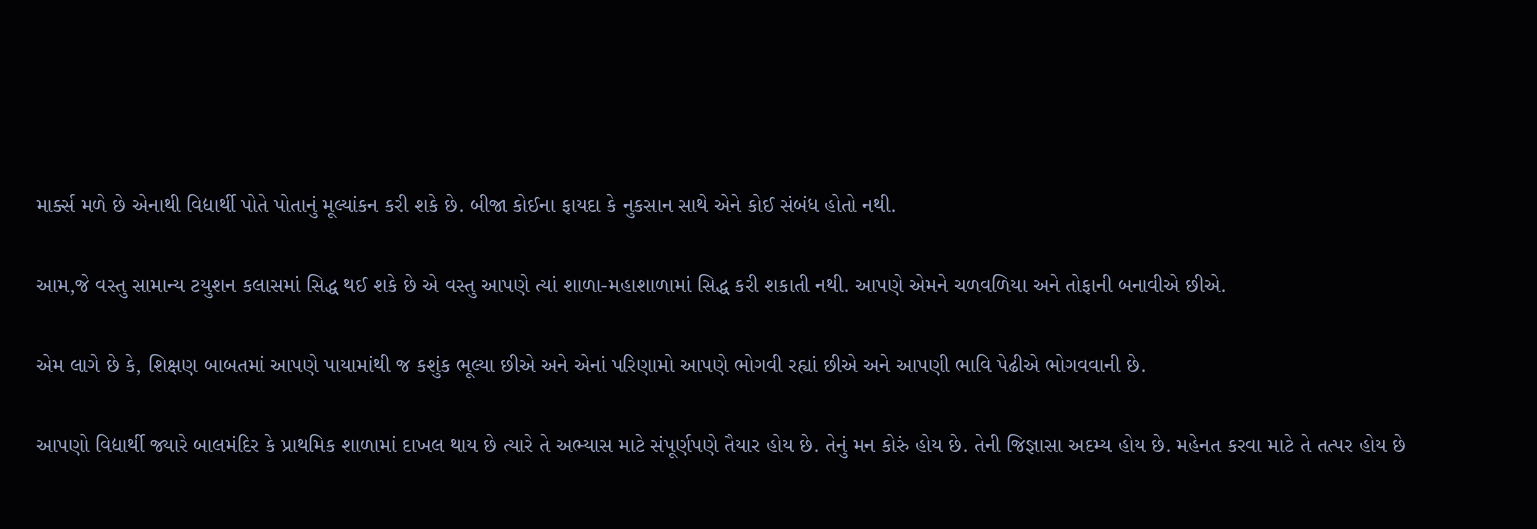માર્ક્સ મળે છે એનાથી વિદ્યાર્થી પોતે પોતાનું મૂલ્યાંકન કરી શકે છે. બીજા કોઈના ફાયદા કે નુકસાન સાથે એને કોઈ સંબંધ હોતો નથી.

આમ,જે વસ્તુ સામાન્ય ટયુશન કલાસમાં સિદ્ધ થઈ શકે છે એ વસ્તુ આપણે ત્યાં શાળા-મહાશાળામાં સિદ્ધ કરી શકાતી નથી. આપણે એમને ચળવળિયા અને તોફાની બનાવીએ છીએ.

એમ લાગે છે કે, શિક્ષણ બાબતમાં આપણે પાયામાંથી જ કશુંક ભૂલ્યા છીએ અને એનાં પરિણામો આપણે ભોગવી રહ્યાં છીએ અને આપણી ભાવિ પેઢીએ ભોગવવાની છે.

આપણો વિદ્યાર્થી જ્યારે બાલમંદિર કે પ્રાથમિક શાળામાં દાખલ થાય છે ત્યારે તે અભ્યાસ માટે સંપૂર્ણપણે તૈયાર હોય છે. તેનું મન કોરું હોય છે. તેની જિજ્ઞાસા અદમ્ય હોય છે. મહેનત કરવા માટે તે તત્પર હોય છે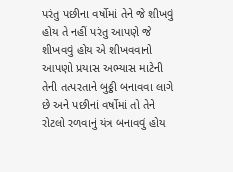પરંતુ પછીના વર્ષોમાં તેને જે શીખવું હોય તે નહીં પરંતુ આપણે જે શીખવવું હોય એ શીખવવાનો આપણો પ્રયાસ અભ્યાસ માટેની તેની તત્પરતાને બુઠ્ઠી બનાવવા લાગે છે અને પછીનાં વર્ષોમાં તો તેને રોટલો રળવાનું યંત્ર બનાવવું હોય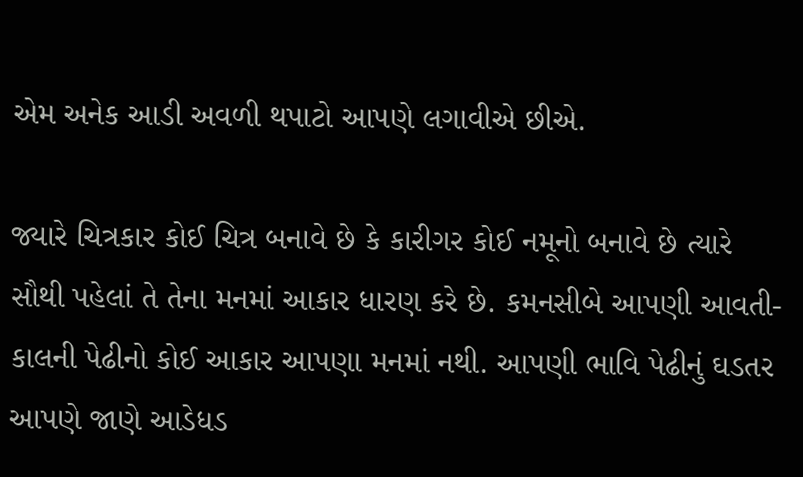એમ અનેક આડી અવળી થપાટો આપણે લગાવીએ છીએ.

જ્યારે ચિત્રકાર કોઈ ચિત્ર બનાવે છે કે કારીગર કોઈ નમૂનો બનાવે છે ત્યારે સૌથી પહેલાં તે તેના મનમાં આકાર ધારણ કરે છે. કમનસીબે આપણી આવતી-કાલની પેઢીનો કોઈ આકાર આપણા મનમાં નથી. આપણી ભાવિ પેઢીનું ઘડતર આપણે જાણે આડેધડ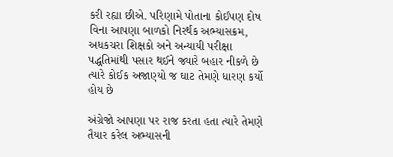કરી રહ્યા છીએ. પરિણામે પોતાના કોઈપણ દોષ વિના આપણા બાળકો નિરર્થક અભ્યાસક્રમ, અધકચરા શિક્ષકો અને અન્યાયી પરીક્ષા પદ્ધતિમાંથી પસાર થઈને જ્યારે બહાર નીકળે છે ત્યારે કોઈક અજાણ્યો જ ઘાટ તેમણે ધારણ કર્યો હોય છે

અંગ્રેજો આપણા પર રાજ કરતા હતા ત્યારે તેમણે તૈયાર કરેલ અભ્યાસની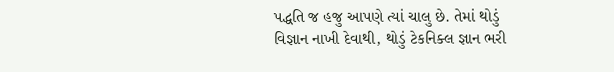પદ્ધતિ જ હજુ આપણે ત્યાં ચાલુ છે. તેમાં થોડું વિજ્ઞાન નાખી દેવાથી, થોડું ટેકનિક્લ જ્ઞાન ભરી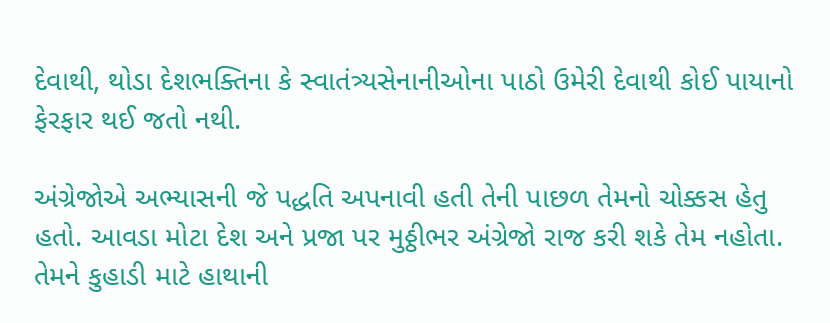દેવાથી, થોડા દેશભક્તિના કે સ્વાતંત્ર્યસેનાનીઓના પાઠો ઉમેરી દેવાથી કોઈ પાયાનો ફેરફાર થઈ જતો નથી.

અંગ્રેજોએ અભ્યાસની જે પદ્ધતિ અપનાવી હતી તેની પાછળ તેમનો ચોક્કસ હેતુ હતો. આવડા મોટા દેશ અને પ્રજા પર મુઠ્ઠીભર અંગ્રેજો રાજ કરી શકે તેમ નહોતા. તેમને કુહાડી માટે હાથાની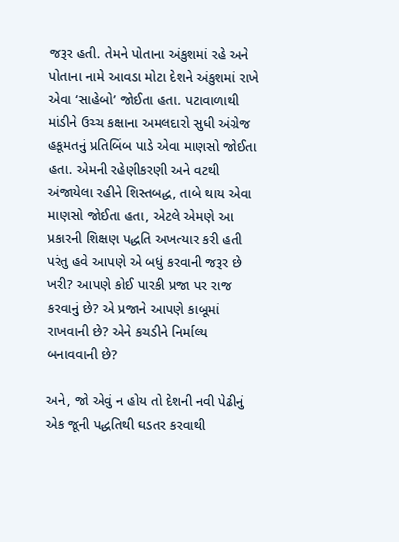જરૂર હતી. તેમને પોતાના અંકુશમાં રહે અને પોતાના નામે આવડા મોટા દેશને અંકુશમાં રાખે એવા ‘સાહેબો’ જોઈતા હતા. પટાવાળાથી માંડીને ઉચ્ચ કક્ષાના અમલદારો સુધી અંગ્રેજ હકૂમતનું પ્રતિબિંબ પાડે એવા માણસો જોઈતા હતા. એમની રહેણીકરણી અને વટથી અંજાયેલા રહીને શિસ્તબદ્ધ, તાબે થાય એવા માણસો જોઈતા હતા, એટલે એમણે આ પ્રકારની શિક્ષણ પદ્ધતિ અખત્યાર કરી હતી પરંતુ હવે આપણે એ બધું કરવાની જરૂર છે ખરી? આપણે કોઈ પારકી પ્રજા પર રાજ કરવાનું છે? એ પ્રજાને આપણે કાબૂમાં રાખવાની છે? એને કચડીને નિર્માલ્ય બનાવવાની છે?

અને, જો એવું ન હોય તો દેશની નવી પેઢીનું એક જૂની પદ્ધતિથી ઘડતર કરવાથી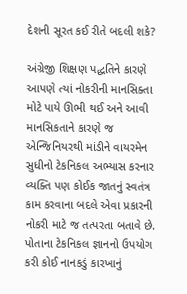દેશની સૂરત કઈ રીતે બદલી શકે?

અંગ્રેજી શિક્ષણ પદ્ધતિને કારણે આપણે ત્યાં નોકરીની માનસિક્તા મોટે પાયે ઊભી થઈ અને આવી માનસિકતાને કારણે જ એન્જિનિયરથી માંડીને વાયરમેન સુધીનો ટેકનિકલ અભ્યાસ કરનાર વ્યક્તિ પણ કોઈક જાતનું સ્વતંત્ર કામ કરવાના બદલે એવા પ્રકારની નોકરી માટે જ તત્પરતા બતાવે છે. પોતાના ટેકનિકલ જ્ઞાનનો ઉપયોગ કરી કોઈ નાનકડું કારખાનું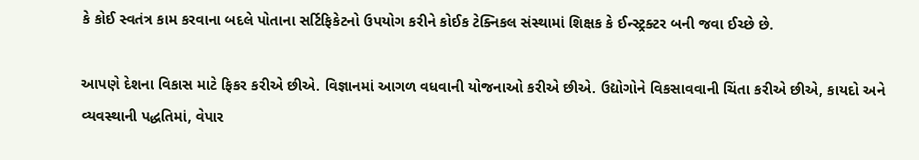કે કોઈ સ્વતંત્ર કામ કરવાના બદલે પોતાના સર્ટિફિકેટનો ઉપયોગ કરીને કોઈક ટેક્નિકલ સંસ્થામાં શિક્ષક કે ઈન્સ્ટ્રક્ટર બની જવા ઈચ્છે છે.

આપણે દેશના વિકાસ માટે ફિકર કરીએ છીએ. વિજ્ઞાનમાં આગળ વધવાની યોજનાઓ કરીએ છીએ. ઉદ્યોગોને વિકસાવવાની ચિંતા કરીએ છીએ, કાયદો અને વ્યવસ્થાની પદ્ધતિમાં, વેપાર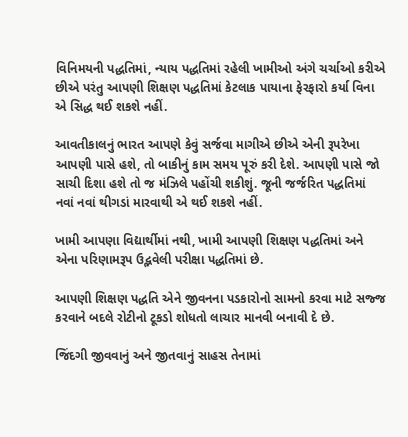વિનિમયની પદ્ધતિમાં, ન્યાય પદ્ધતિમાં રહેલી ખામીઓ અંગે ચર્ચાઓ કરીએ છીએ પરંતુ આપણી શિક્ષણ પદ્ધતિમાં કેટલાક પાયાના ફેરફારો કર્યા વિના એ સિદ્ધ થઈ શકશે નહીં.

આવતીકાલનું ભારત આપણે કેવું સર્જવા માગીએ છીએ એની રૂપરેખા આપણી પાસે હશે, તો બાકીનું કામ સમય પૂરું કરી દેશે. આપણી પાસે જો સાચી દિશા હશે તો જ મંઝિલે પહોંચી શકીશું. જૂની જર્જરિત પદ્ધતિમાં નવાં નવાં થીગડાં મારવાથી એ થઈ શકશે નહીં.

ખામી આપણા વિદ્યાર્થીમાં નથી, ખામી આપણી શિક્ષણ પદ્ધતિમાં અને એના પરિણામરૂપ ઉદ્ભવેલી પરીક્ષા પદ્ધતિમાં છે.

આપણી શિક્ષણ પદ્ધતિ એને જીવનના પડકારોનો સામનો કરવા માટે સજ્જ કરવાને બદલે રોટીનો ટૂકડો શોધતો લાચાર માનવી બનાવી દે છે.

જિંદગી જીવવાનું અને જીતવાનું સાહસ તેનામાં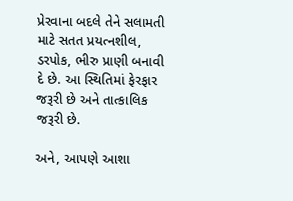પ્રેરવાના બદલે તેને સલામતી માટે સતત પ્રયત્નશીલ, ડરપોક, ભીરુ પ્રાણી બનાવી દે છે. આ સ્થિતિમાં ફેરફાર જરૂરી છે અને તાત્કાલિક જરૂરી છે.

અને, આપણે આશા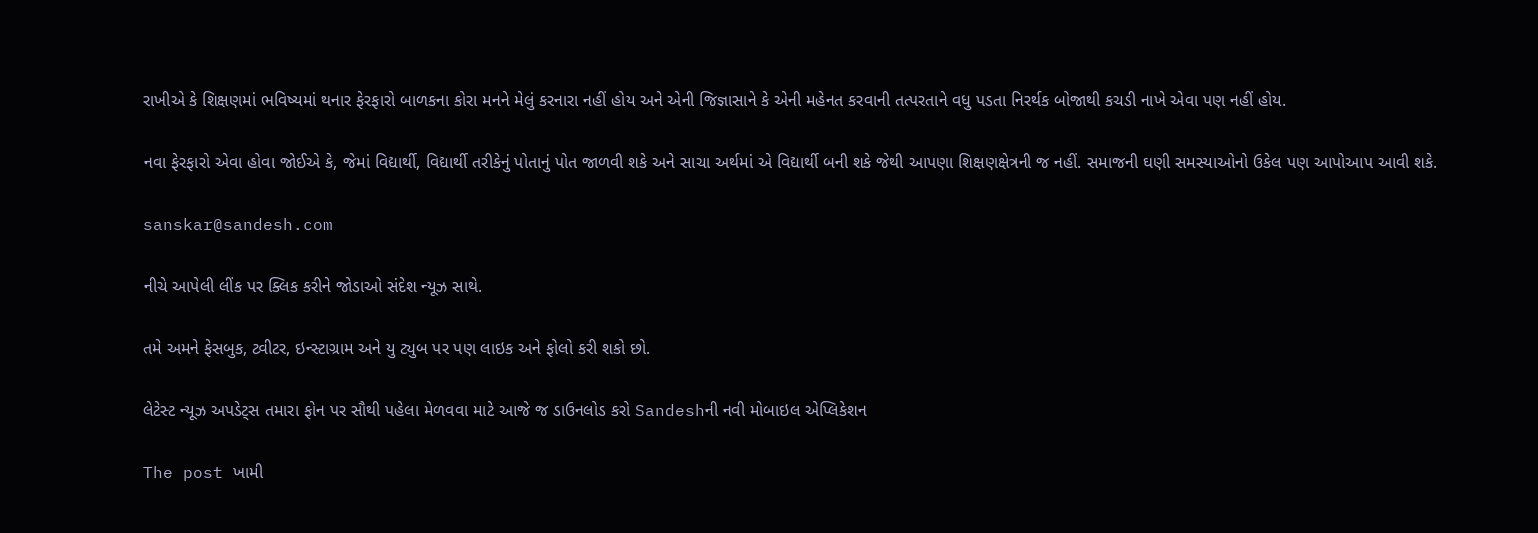રાખીએ કે શિક્ષણમાં ભવિષ્યમાં થનાર ફેરફારો બાળકના કોરા મનને મેલું કરનારા નહીં હોય અને એની જિજ્ઞાસાને કે એની મહેનત કરવાની તત્પરતાને વધુ પડતા નિરર્થક બોજાથી કચડી નાખે એવા પણ નહીં હોય.

નવા ફેરફારો એવા હોવા જોઈએ કે, જેમાં વિદ્યાર્થી, વિદ્યાર્થી તરીકેનું પોતાનું પોત જાળવી શકે અને સાચા અર્થમાં એ વિદ્યાર્થી બની શકે જેથી આપણા શિક્ષણક્ષેત્રની જ નહીં. સમાજની ઘણી સમસ્યાઓનો ઉકેલ પણ આપોઆપ આવી શકે.

sanskar@sandesh.com

નીચે આપેલી લીંક પર ક્લિક કરીને જોડાઓ સંદેશ ન્યૂઝ સાથે.

તમે અમને ફેસબુક, ટ્વીટર, ઇન્સ્ટાગ્રામ અને યુ ટ્યુબ પર પણ લાઇક અને ફોલો કરી શકો છો.

લેટેસ્ટ ન્યૂઝ અપડેટ્સ તમારા ફોન પર સૌથી પહેલા મેળવવા માટે આજે જ ડાઉનલોડ કરો Sandeshની નવી મોબાઇલ એપ્લિકેશન

The post ખામી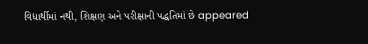વિદ્યાર્થીમાં નથી, શિક્ષણ અને પરીક્ષાની પદ્ધતિમાં છે appeared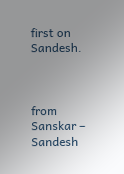first on Sandesh.



from Sanskar – Sandesh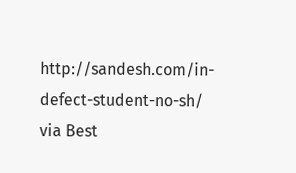http://sandesh.com/in-defect-student-no-sh/
via Best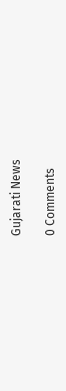Gujarati News

0 Comments